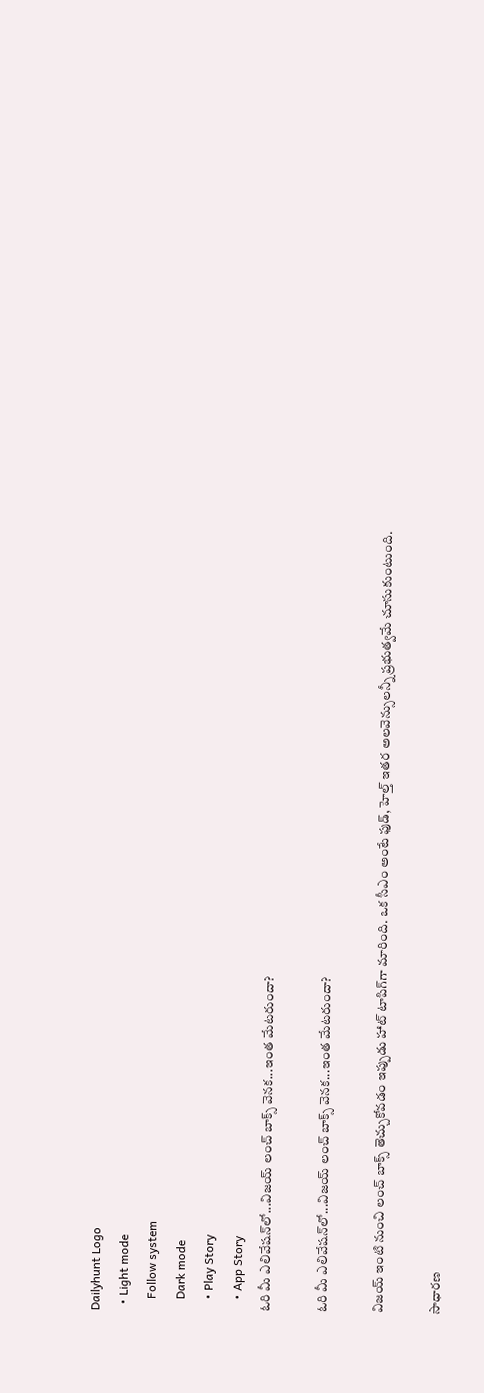Dailyhunt Logo
  • Light mode
    Follow system
    Dark mode
    • Play Story
    • App Story
ఓరి మీ ఎలివేషన్‌లో...విజయ్ లంచ్ బాక్స్ వెనక...ఇంత మేటరుందా?

ఓరి మీ ఎలివేషన్‌లో...విజయ్ లంచ్ బాక్స్ వెనక...ఇంత మేటరుందా?

విజయ్ ఇంటి నుంచి లంచ్ బాక్స్ తెచ్చుకోవడం ఇప్పుడు హాట్ టాపిగ్‌గా మారింది. ఒక సీఎం అంటే ఫుడ్, హెల్త్ ఇతర అలవెన్సులన్నీ ప్రభుత్వమే చూసుకుంటుంది.

సాధారణ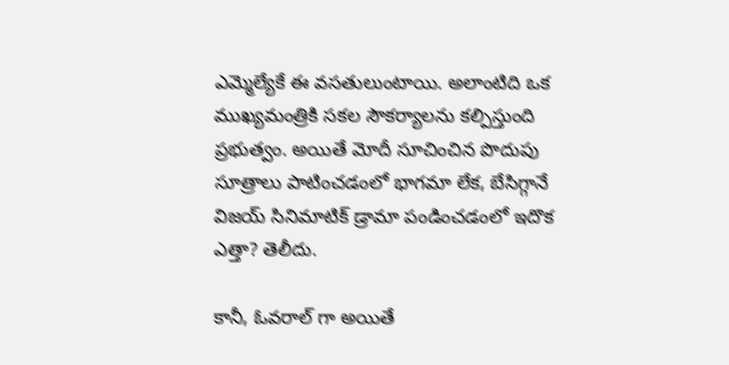ఎమ్మెల్యేకే ఈ వసతులుంటాయి. అలాంటిది ఒక ముఖ్యమంత్రికి సకల సౌకర్యాలను కల్పిస్తుంది ప్రభుత్వం. అయితే మోదీ సూచించిన పొదుపు సూత్రాలు పాటించడంలో భాగమా లేక, బేసిగ్గానే విజయ్ సినిమాటిక్ డ్రామా పండించడంలో ఇదొక ఎత్తా? తెలీదు.

కానీ, ఓవరాల్ గా అయితే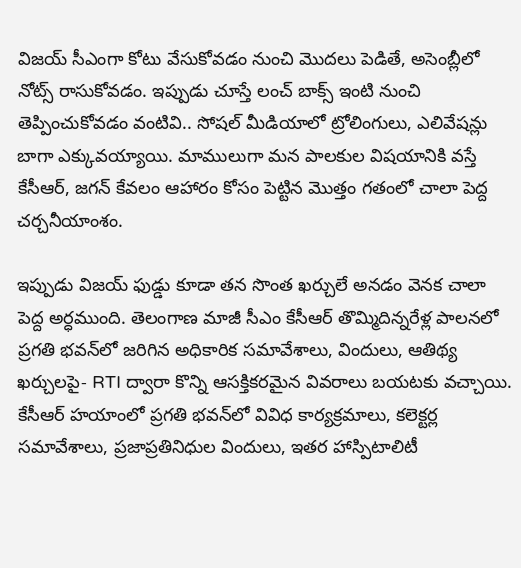విజయ్ సీఎంగా కోటు వేసుకోవడం నుంచి మొదలు పెడితే, అసెంబ్లీలో నోట్స్ రాసుకోవడం. ఇప్పుడు చూస్తే లంచ్ బాక్స్ ఇంటి నుంచి తెప్పించుకోవడం వంటివి.. సోషల్ మీడియాలో ట్రోలింగులు, ఎలివేషన్లు బాగా ఎక్కువయ్యాయి. మాములుగా మన పాలకుల విషయానికి వస్తే కేసీఆర్, జగన్ కేవలం ఆహారం కోసం పెట్టిన మొత్తం గతంలో చాలా పెద్ద చర్చనీయాంశం.

ఇప్పుడు విజయ్ ఫుడ్డు కూడా తన సొంత ఖర్చులే అనడం వెనక చాలా పెద్ద అర్ధముంది. తెలంగాణ మాజీ సీఎం కేసీఆర్ తొమ్మిదిన్నరేళ్ల పాలనలో ప్రగతి భవన్‌లో జరిగిన అధికారిక సమావేశాలు, విందులు, ఆతిథ్య ఖర్చులపై- RTI ద్వారా కొన్ని ఆసక్తికరమైన వివరాలు బయటకు వచ్చాయి. కేసీఆర్ హయాంలో ప్రగతి భవన్‌లో వివిధ కార్యక్రమాలు, కలెక్టర్ల సమావేశాలు, ప్రజాప్రతినిధుల విందులు, ఇతర హాస్పిటాలిటీ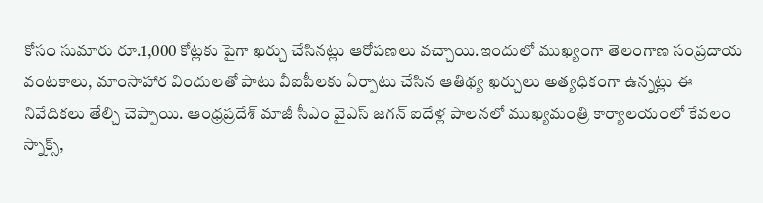కోసం సుమారు రూ.1,000 కోట్లకు పైగా ఖర్చు చేసినట్లు ఆరోపణలు వచ్చాయి.ఇందులో ముఖ్యంగా తెలంగాణ సంప్రదాయ వంటకాలు, మాంసాహార విందులతో పాటు వీఐపీలకు ఏర్పాటు చేసిన ఆతిథ్య ఖర్చులు అత్యధికంగా ఉన్నట్లు ఈ నివేదికలు తేల్చి చెప్పాయి. ఆంధ్రప్రదేశ్ మాజీ సీఎం వైఎస్ జగన్ ఐదేళ్ల పాలనలో ముఖ్యమంత్రి కార్యాలయంలో కేవలం స్నాక్స్,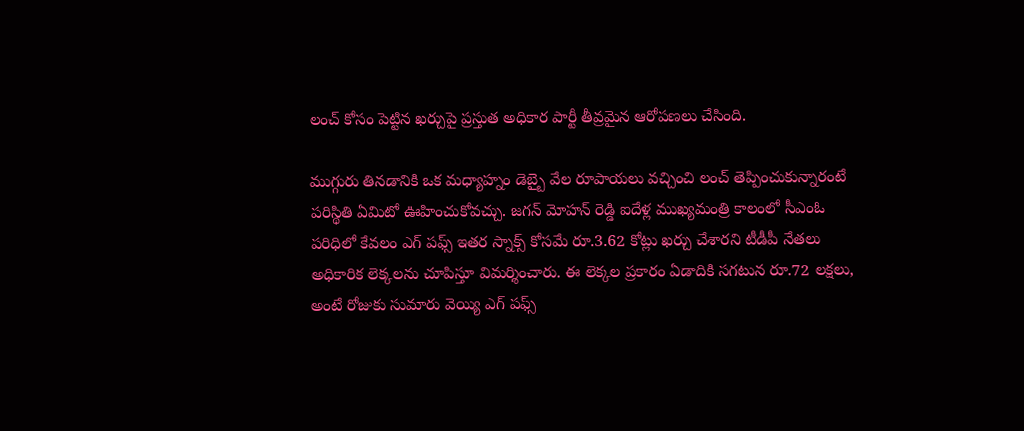లంచ్ కోసం పెట్టిన ఖర్చుపై ప్రస్తుత అధికార పార్టీ తీవ్రమైన ఆరోపణలు చేసింది.

ముగ్గురు తినడానికి ఒక మధ్యాహ్నం డెబ్బై వేల రూపాయలు వచ్చించి లంచ్ తెప్పించుకున్నారంటే పరిస్థితి ఏమిటో ఊహించుకోవచ్చు. జగన్ మోహన్ రెడ్డి ఐదేళ్ల ముఖ్యమంత్రి కాలంలో సీఎంఓ పరిధిలో కేవలం ఎగ్ పఫ్స్ ఇతర స్నాక్స్ కోసమే రూ.3.62 కోట్లు ఖర్చు చేశారని టీడీపీ నేతలు అధికారిక లెక్కలను చూపిస్తూ విమర్శించారు. ఈ లెక్కల ప్రకారం ఏడాదికి సగటున రూ.72 లక్షలు, అంటే రోజుకు సుమారు వెయ్యి ఎగ్ పఫ్స్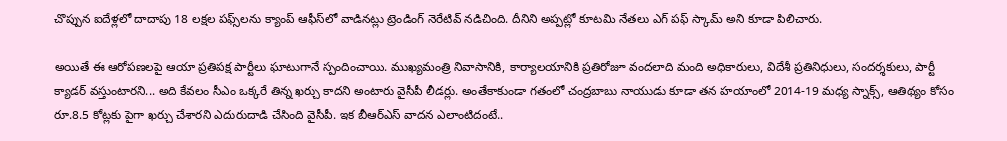చొప్పున ఐదేళ్లలో దాదాపు 18 లక్షల పఫ్స్‌లను క్యాంప్ ఆఫీస్‌లో వాడినట్లు ట్రెండింగ్ నెరేటివ్ నడిచింది. దీనిని అప్పట్లో కూటమి నేతలు ఎగ్ పఫ్ స్కామ్ అని కూడా పిలిచారు.

అయితే ఈ ఆరోపణలపై ఆయా ప్రతిపక్ష పార్టీలు ఘాటుగానే స్పందించాయి. ముఖ్యమంత్రి నివాసానికి, కార్యాలయానికి ప్రతిరోజూ వందలాది మంది అధికారులు, విదేశీ ప్రతినిధులు, సందర్శకులు, పార్టీ క్యాడర్ వస్తుంటారని... అది కేవలం సీఎం ఒక్కరే తిన్న ఖర్చు కాదని అంటారు వైసీపీ లీడర్లు. అంతేకాకుండా గతంలో చంద్రబాబు నాయుడు కూడా తన హయాంలో 2014-19 మధ్య స్నాక్స్, ఆతిథ్యం కోసం రూ.8.5 కోట్లకు పైగా ఖర్చు చేశారని ఎదురుదాడి చేసింది వైసీపీ. ఇక బీఆర్‌ఎస్ వాదన ఎలాంటిదంటే..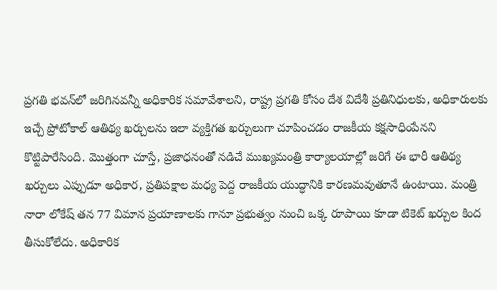ప్రగతి భవన్‌లో జరిగినవన్నీ అధికారిక సమావేశాలని, రాష్ట్ర ప్రగతి కోసం దేశ విదేశీ ప్రతినిధులకు, అధికారులకు ఇచ్చే ప్రోటోకాల్ ఆతిథ్య ఖర్చులను ఇలా వ్యక్తిగత ఖర్చులుగా చూపించడం రాజకీయ కక్షసాధింపేనని కొట్టిపారేసింది. మొత్తంగా చూస్తే, ప్రజాధనంతో నడిచే ముఖ్యమంత్రి కార్యాలయాల్లో జరిగే ఈ భారీ ఆతిథ్య ఖర్చులు ఎప్పుడూ అధికార, ప్రతిపక్షాల మధ్య పెద్ద రాజకీయ యుద్ధానికి కారణమవుతూనే ఉంటాయి. మంత్రి నారా లోకేష్ తన 77 విమాన ప్రయాణాలకు గానూ ప్రభుత్వం నుంచి ఒక్క రూపాయి కూడా టికెట్ ఖర్చుల కింద తీసుకోలేదు. అధికారిక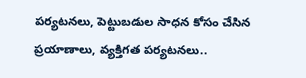పర్యటనలు, పెట్టుబడుల సాధన కోసం చేసిన ప్రయాణాలు, వ్యక్తిగత పర్యటనలు..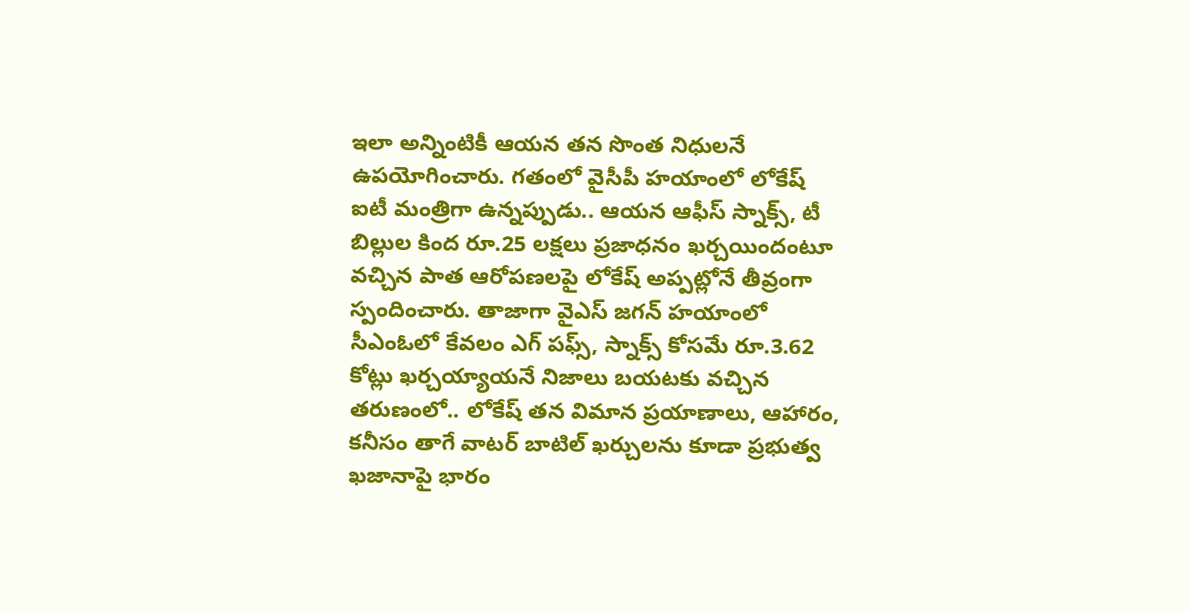ఇలా అన్నింటికీ ఆయన తన సొంత నిధులనే ఉపయోగించారు. గతంలో వైసీపీ హయాంలో లోకేష్ ఐటీ మంత్రిగా ఉన్నప్పుడు.. ఆయన ఆఫీస్ స్నాక్స్, టీ బిల్లుల కింద రూ.25 లక్షలు ప్రజాధనం ఖర్చయిందంటూ వచ్చిన పాత ఆరోపణలపై లోకేష్ అప్పట్లోనే తీవ్రంగా స్పందించారు. తాజాగా వైఎస్ జగన్ హయాంలో సీఎంఓలో కేవలం ఎగ్ పఫ్స్, స్నాక్స్ కోసమే రూ.3.62 కోట్లు ఖర్చయ్యాయనే నిజాలు బయటకు వచ్చిన తరుణంలో.. లోకేష్ తన విమాన ప్రయాణాలు, ఆహారం, కనీసం తాగే వాటర్ బాటిల్ ఖర్చులను కూడా ప్రభుత్వ ఖజానాపై భారం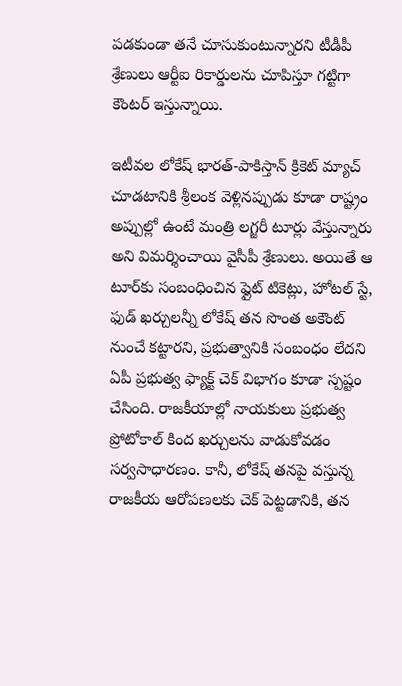పడకుండా తనే చూసుకుంటున్నారని టీడీపీ శ్రేణులు ఆర్టీఐ రికార్డులను చూపిస్తూ గట్టిగా కౌంటర్ ఇస్తున్నాయి.

ఇటీవల లోకేష్ భారత్-పాకిస్తాన్ క్రికెట్ మ్యాచ్ చూడటానికి శ్రీలంక వెళ్లినప్పుడు కూడా రాష్ట్రం అప్పుల్లో ఉంటే మంత్రి లగ్జరీ టూర్లు వేస్తున్నారు అని విమర్శించాయి వైసీపీ శ్రేణులు. అయితే ఆ టూర్‌కు సంబంధించిన ఫ్లైట్ టికెట్లు, హోటల్ స్టే, ఫుడ్ ఖర్చులన్నీ లోకేష్ తన సొంత అకౌంట్ నుంచే కట్టారని, ప్రభుత్వానికి సంబంధం లేదని ఏపీ ప్రభుత్వ ఫ్యాక్ట్ చెక్ విభాగం కూడా స్పష్టం చేసింది. రాజకీయాల్లో నాయకులు ప్రభుత్వ ప్రోటోకాల్ కింద ఖర్చులను వాడుకోవడం సర్వసాధారణం. కానీ, లోకేష్ తనపై వస్తున్న రాజకీయ ఆరోపణలకు చెక్ పెట్టడానికి, తన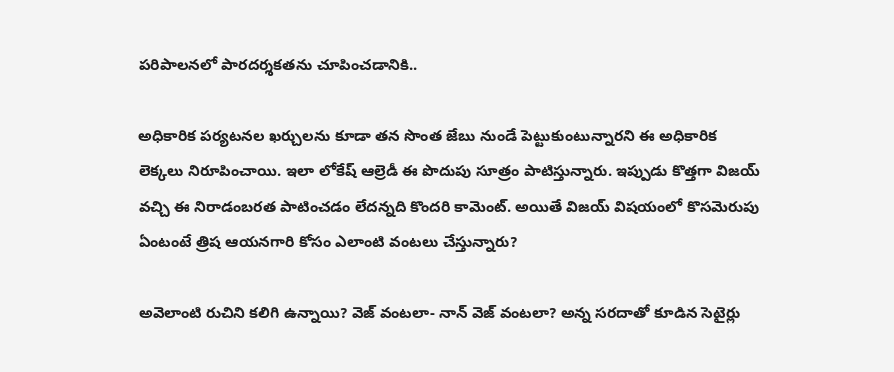పరిపాలనలో పారదర్శకతను చూపించడానికి..

అధికారిక పర్యటనల ఖర్చులను కూడా తన సొంత జేబు నుండే పెట్టుకుంటున్నారని ఈ అధికారిక లెక్కలు నిరూపించాయి. ఇలా లోకేష్ ఆల్రెడీ ఈ పొదుపు సూత్రం పాటిస్తున్నారు. ఇప్పుడు కొత్తగా విజయ్ వచ్చి ఈ నిరాడంబరత పాటించడం లేదన్నది కొందరి కామెంట్. అయితే విజయ్ విషయంలో కొసమెరుపు ఏంటంటే త్రిష ఆయనగారి కోసం ఎలాంటి వంటలు చేస్తున్నారు?

అవెలాంటి రుచిని కలిగి ఉన్నాయి? వెజ్ వంటలా- నాన్ వెజ్ వంటలా? అన్న సరదాతో కూడిన సెటైర్లు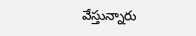వేస్తున్నారు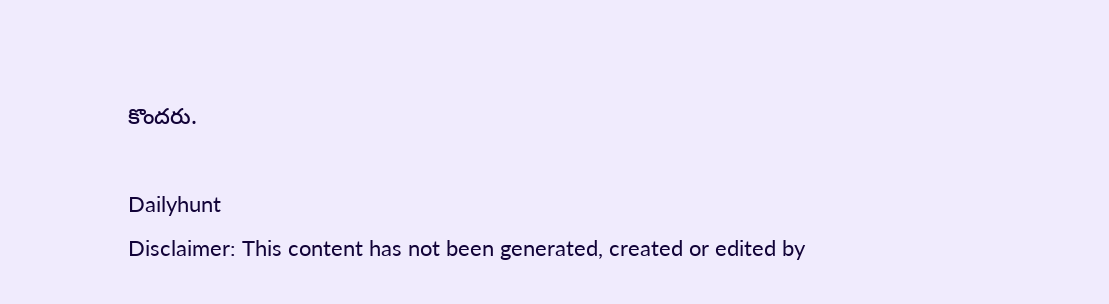కొందరు.

Dailyhunt
Disclaimer: This content has not been generated, created or edited by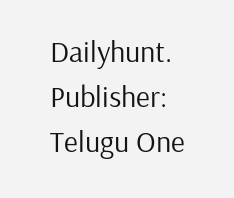Dailyhunt. Publisher: Telugu One